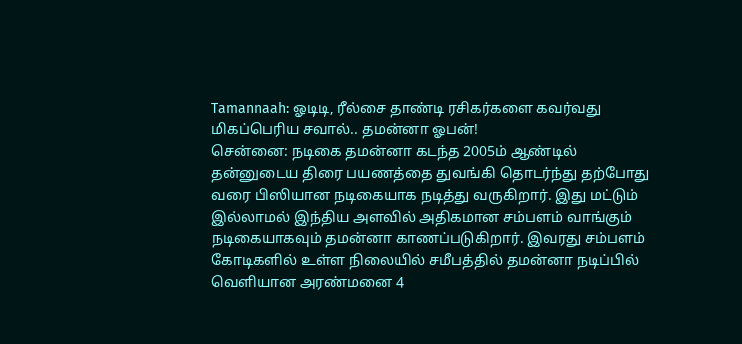Tamannaah: ஓடிடி, ரீல்சை தாண்டி ரசிகர்களை கவர்வது மிகப்பெரிய சவால்.. தமன்னா ஓபன்!
சென்னை: நடிகை தமன்னா கடந்த 2005ம் ஆண்டில் தன்னுடைய திரை பயணத்தை துவங்கி தொடர்ந்து தற்போது வரை பிஸியான நடிகையாக நடித்து வருகிறார். இது மட்டும் இல்லாமல் இந்திய அளவில் அதிகமான சம்பளம் வாங்கும் நடிகையாகவும் தமன்னா காணப்படுகிறார். இவரது சம்பளம் கோடிகளில் உள்ள நிலையில் சமீபத்தில் தமன்னா நடிப்பில் வெளியான அரண்மனை 4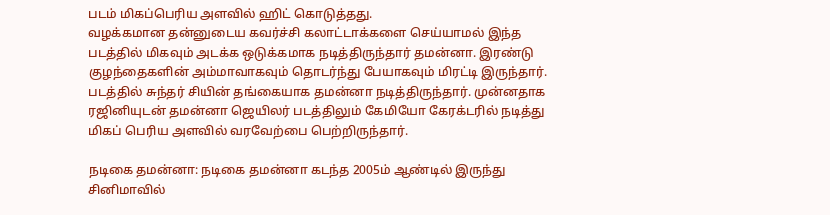படம் மிகப்பெரிய அளவில் ஹிட் கொடுத்தது.
வழக்கமான தன்னுடைய கவர்ச்சி கலாட்டாக்களை செய்யாமல் இந்த படத்தில் மிகவும் அடக்க ஒடுக்கமாக நடித்திருந்தார் தமன்னா. இரண்டு குழந்தைகளின் அம்மாவாகவும் தொடர்ந்து பேயாகவும் மிரட்டி இருந்தார். படத்தில் சுந்தர் சியின் தங்கையாக தமன்னா நடித்திருந்தார். முன்னதாக ரஜினியுடன் தமன்னா ஜெயிலர் படத்திலும் கேமியோ கேரக்டரில் நடித்து மிகப் பெரிய அளவில் வரவேற்பை பெற்றிருந்தார்.

நடிகை தமன்னா: நடிகை தமன்னா கடந்த 2005ம் ஆண்டில் இருந்து சினிமாவில்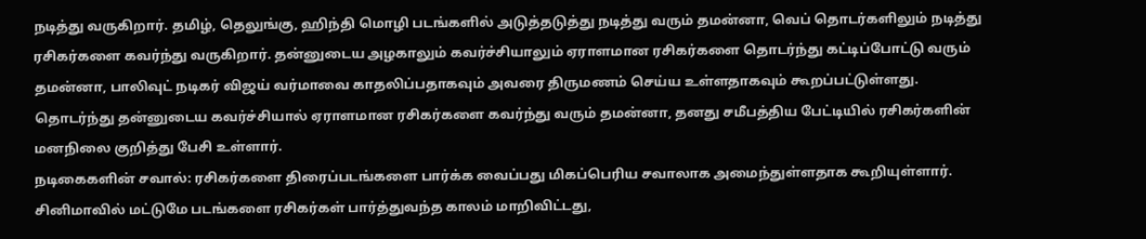நடித்து வருகிறார். தமிழ், தெலுங்கு, ஹிந்தி மொழி படங்களில் அடுத்தடுத்து நடித்து வரும் தமன்னா, வெப் தொடர்களிலும் நடித்து ரசிகர்களை கவர்ந்து வருகிறார். தன்னுடைய அழகாலும் கவர்ச்சியாலும் ஏராளமான ரசிகர்களை தொடர்ந்து கட்டிப்போட்டு வரும் தமன்னா, பாலிவுட் நடிகர் விஜய் வர்மாவை காதலிப்பதாகவும் அவரை திருமணம் செய்ய உள்ளதாகவும் கூறப்பட்டுள்ளது. தொடர்ந்து தன்னுடைய கவர்ச்சியால் ஏராளமான ரசிகர்களை கவர்ந்து வரும் தமன்னா, தனது சமீபத்திய பேட்டியில் ரசிகர்களின் மனநிலை குறித்து பேசி உள்ளார்.
நடிகைகளின் சவால்: ரசிகர்களை திரைப்படங்களை பார்க்க வைப்பது மிகப்பெரிய சவாலாக அமைந்துள்ளதாக கூறியுள்ளார். சினிமாவில் மட்டுமே படங்களை ரசிகர்கள் பார்த்துவந்த காலம் மாறிவிட்டது,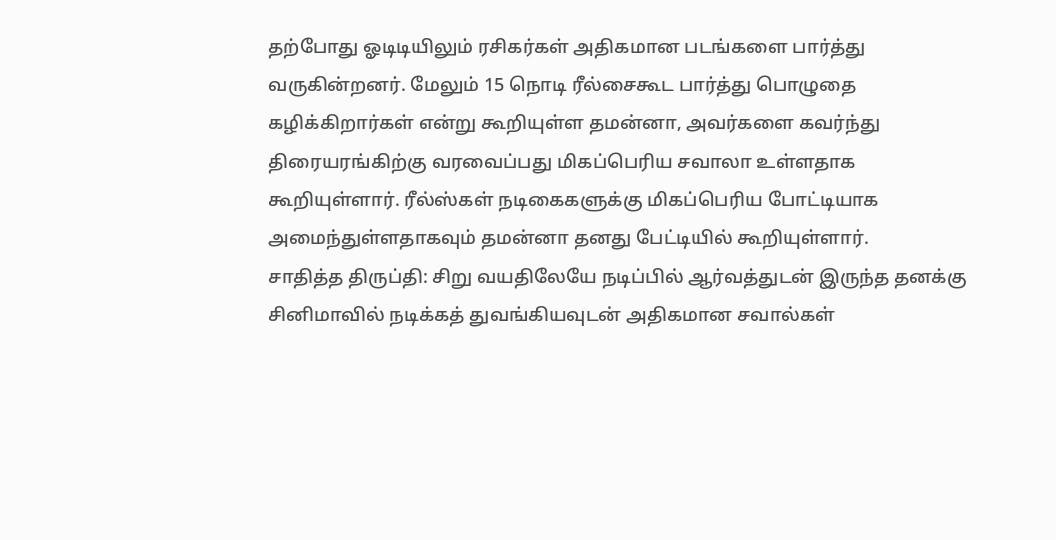தற்போது ஓடிடியிலும் ரசிகர்கள் அதிகமான படங்களை பார்த்து வருகின்றனர். மேலும் 15 நொடி ரீல்சைகூட பார்த்து பொழுதை கழிக்கிறார்கள் என்று கூறியுள்ள தமன்னா, அவர்களை கவர்ந்து திரையரங்கிற்கு வரவைப்பது மிகப்பெரிய சவாலா உள்ளதாக கூறியுள்ளார். ரீல்ஸ்கள் நடிகைகளுக்கு மிகப்பெரிய போட்டியாக அமைந்துள்ளதாகவும் தமன்னா தனது பேட்டியில் கூறியுள்ளார்.
சாதித்த திருப்தி: சிறு வயதிலேயே நடிப்பில் ஆர்வத்துடன் இருந்த தனக்கு சினிமாவில் நடிக்கத் துவங்கியவுடன் அதிகமான சவால்கள்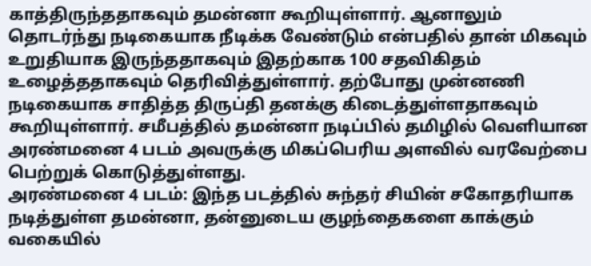காத்திருந்ததாகவும் தமன்னா கூறியுள்ளார். ஆனாலும் தொடர்ந்து நடிகையாக நீடிக்க வேண்டும் என்பதில் தான் மிகவும் உறுதியாக இருந்ததாகவும் இதற்காக 100 சதவிகிதம் உழைத்ததாகவும் தெரிவித்துள்ளார். தற்போது முன்னணி நடிகையாக சாதித்த திருப்தி தனக்கு கிடைத்துள்ளதாகவும் கூறியுள்ளார். சமீபத்தில் தமன்னா நடிப்பில் தமிழில் வெளியான அரண்மனை 4 படம் அவருக்கு மிகப்பெரிய அளவில் வரவேற்பை பெற்றுக் கொடுத்துள்ளது.
அரண்மனை 4 படம்: இந்த படத்தில் சுந்தர் சியின் சகோதரியாக நடித்துள்ள தமன்னா, தன்னுடைய குழந்தைகளை காக்கும் வகையில்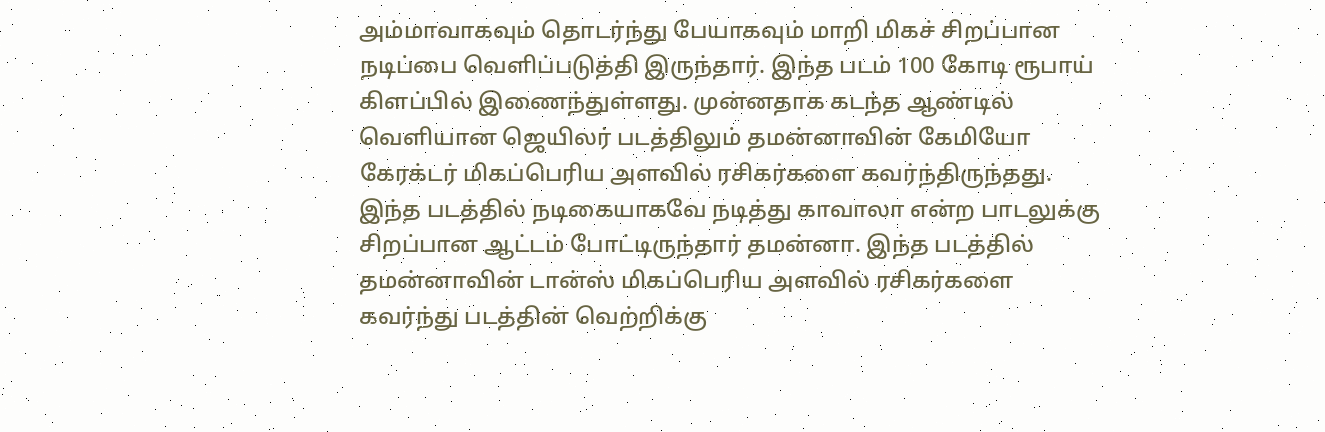அம்மாவாகவும் தொடர்ந்து பேயாகவும் மாறி மிகச் சிறப்பான நடிப்பை வெளிப்படுத்தி இருந்தார். இந்த படம் 100 கோடி ரூபாய் கிளப்பில் இணைந்துள்ளது. முன்னதாக கடந்த ஆண்டில் வெளியான ஜெயிலர் படத்திலும் தமன்னாவின் கேமியோ கேரக்டர் மிகப்பெரிய அளவில் ரசிகர்களை கவர்ந்திருந்தது. இந்த படத்தில் நடிகையாகவே நடித்து காவாலா என்ற பாடலுக்கு சிறப்பான ஆட்டம் போட்டிருந்தார் தமன்னா. இந்த படத்தில் தமன்னாவின் டான்ஸ் மிகப்பெரிய அளவில் ரசிகர்களை கவர்ந்து படத்தின் வெற்றிக்கு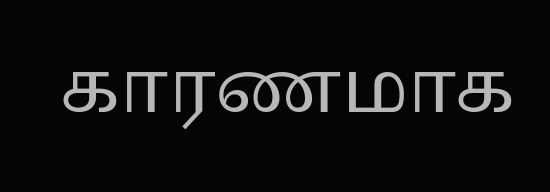காரணமாக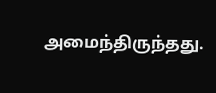அமைந்திருந்தது.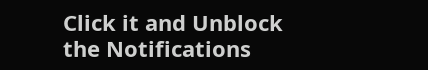Click it and Unblock the Notifications